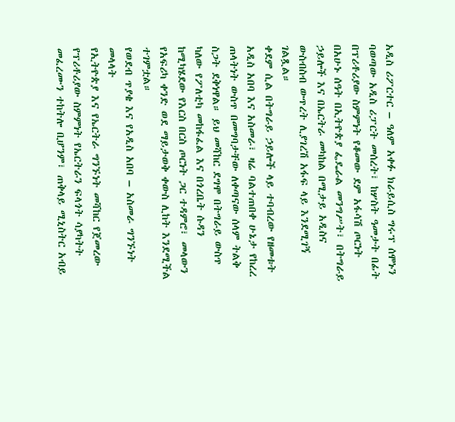አዲስ ሪፖርተር – ዓለም አቀፉ ክራይሲስ ግሩፕ ሰሞኑን ባወጣው አዲስ ሪፓርት መሰረት፣ ከሦስት ዓመታት በፊት በፕሪቶሪያው ስምምነት የቆመው ደም አፋሳሽ ጦርነት በአሁኑ ሰዓት በኢትዮጵያ ፌዴራል መንግሥት፣ በትግራይ ኃይሎች እና በኤርትራ መካከል በሚታይ አዲስና ውስብስብ ውጥረት ሊያገረሽ አፋፍ ላይ እንደሚገኝ ገልጿል።
ቀደም ሲል በትግራይ ኃይሎች ላይ ተባብረው የዘመቱት አዲስ አበባ እና አስመራ፣ ዛሬ ባልተጠበቀ ሁኔታ የከረረ ጠላትነት ውስጥ በመግባታቸው ለቀጣናው ሰላም ትልቅ ስጋት ደቅነዋል። ይህ መሻከር ደግሞ በትግራይ ውስጥ ካለው የፖለቲካ መከፋፈል እና በጎረቤት ሱዳን ከሚካሄደው የእርስ በርስ ጦርነት ጋር ተዳምሮ፣ መላውን የአፍሪካ ቀንድ ወደ ማይታወቅ ቀውስ ሊከት እንደሚችል ተገምቷል።
የወደብ ጥያቄ እና የአዲስ አበባ – አስመራ ግንኙነት መላላት
የኢትዮጵያ እና የኤርትራ ግንኙነት መሻከር የጀመረው የፕሪቶሪያው ስምምነት የኤርትራን ፍላጎት ሳያካትት መፈረሙን ተከትሎ ቢሆንም፣ ጠቅላይ ሚኒስትር አብይ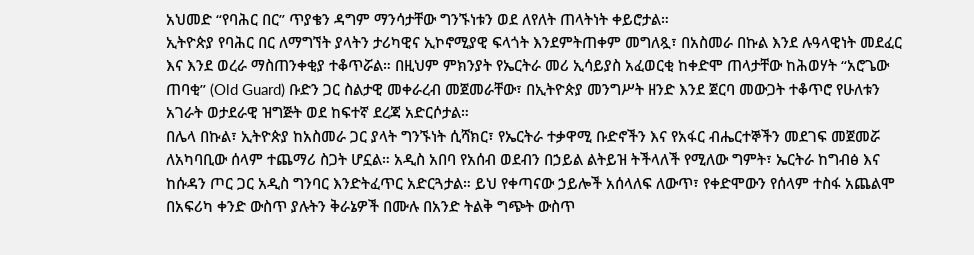አህመድ “የባሕር በር” ጥያቄን ዳግም ማንሳታቸው ግንኙነቱን ወደ ለየለት ጠላትነት ቀይሮታል።
ኢትዮጵያ የባሕር በር ለማግኘት ያላትን ታሪካዊና ኢኮኖሚያዊ ፍላጎት እንደምትጠቀም መግለጿ፣ በአስመራ በኩል እንደ ሉዓላዊነት መደፈር እና እንደ ወረራ ማስጠንቀቂያ ተቆጥሯል። በዚህም ምክንያት የኤርትራ መሪ ኢሳይያስ አፈወርቂ ከቀድሞ ጠላታቸው ከሕወሃት “አሮጌው ጠባቂ” (Old Guard) ቡድን ጋር ስልታዊ መቀራረብ መጀመራቸው፣ በኢትዮጵያ መንግሥት ዘንድ እንደ ጀርባ መውጋት ተቆጥሮ የሁለቱን አገራት ወታደራዊ ዝግጅት ወደ ከፍተኛ ደረጃ አድርሶታል።
በሌላ በኩል፣ ኢትዮጵያ ከአስመራ ጋር ያላት ግንኙነት ሲሻክር፣ የኤርትራ ተቃዋሚ ቡድኖችን እና የአፋር ብሔርተኞችን መደገፍ መጀመሯ ለአካባቢው ሰላም ተጨማሪ ስጋት ሆኗል። አዲስ አበባ የአሰብ ወደብን በኃይል ልትይዝ ትችላለች የሚለው ግምት፣ ኤርትራ ከግብፅ እና ከሱዳን ጦር ጋር አዲስ ግንባር እንድትፈጥር አድርጓታል። ይህ የቀጣናው ኃይሎች አሰላለፍ ለውጥ፣ የቀድሞውን የሰላም ተስፋ አጨልሞ በአፍሪካ ቀንድ ውስጥ ያሉትን ቅራኔዎች በሙሉ በአንድ ትልቅ ግጭት ውስጥ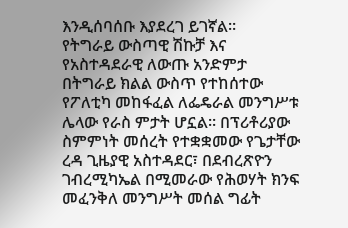እንዲሰባሰቡ እያደረገ ይገኛል።
የትግራይ ውስጣዊ ሽኩቻ እና የአስተዳደራዊ ለውጡ አንድምታ
በትግራይ ክልል ውስጥ የተከሰተው የፖለቲካ መከፋፈል ለፌዴራል መንግሥቱ ሌላው የራስ ምታት ሆኗል። በፕሪቶሪያው ስምምነት መሰረት የተቋቋመው የጌታቸው ረዳ ጊዜያዊ አስተዳደር፣ በደብረጽዮን ገብረሚካኤል በሚመራው የሕወሃት ክንፍ መፈንቅለ መንግሥት መሰል ግፊት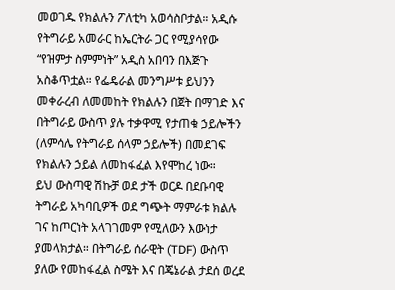መወገዱ የክልሉን ፖለቲካ አወሳስቦታል። አዲሱ የትግራይ አመራር ከኤርትራ ጋር የሚያሳየው “የዝምታ ስምምነት” አዲስ አበባን በእጅጉ አስቆጥቷል። የፌዴራል መንግሥቱ ይህንን መቀራረብ ለመመከት የክልሉን በጀት በማገድ እና በትግራይ ውስጥ ያሉ ተቃዋሚ የታጠቁ ኃይሎችን (ለምሳሌ የትግራይ ሰላም ኃይሎች) በመደገፍ የክልሉን ኃይል ለመከፋፈል እየሞከረ ነው።
ይህ ውስጣዊ ሽኩቻ ወደ ታች ወርዶ በደቡባዊ ትግራይ አካባቢዎች ወደ ግጭት ማምራቱ ክልሉ ገና ከጦርነት አላገገመም የሚለውን እውነታ ያመላክታል። በትግራይ ሰራዊት (TDF) ውስጥ ያለው የመከፋፈል ስሜት እና በጄኔራል ታደሰ ወረደ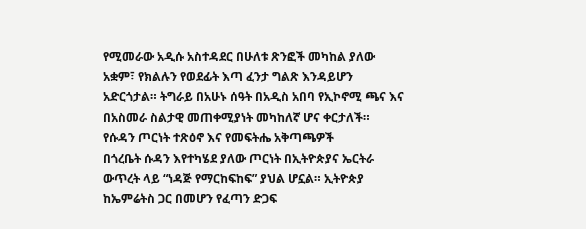የሚመራው አዲሱ አስተዳደር በሁለቱ ጽንፎች መካከል ያለው አቋም፣ የክልሉን የወደፊት እጣ ፈንታ ግልጽ እንዳይሆን አድርጎታል። ትግራይ በአሁኑ ሰዓት በአዲስ አበባ የኢኮኖሚ ጫና እና በአስመራ ስልታዊ መጠቀሚያነት መካከለኛ ሆና ቀርታለች።
የሱዳን ጦርነት ተጽዕኖ እና የመፍትሔ አቅጣጫዎች
በጎረቤት ሱዳን እየተካሄደ ያለው ጦርነት በኢትዮጵያና ኤርትራ ውጥረት ላይ “ነዳጅ የማርከፍከፍ” ያህል ሆኗል። ኢትዮጵያ ከኤምሬትስ ጋር በመሆን የፈጣን ድጋፍ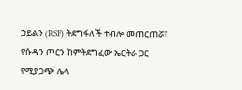ኃይልን (RSF) ትደግፋለች ተብሎ መጠርጠሯ፣ የሱዳን ጦርን ከምትደግፈው ኤርትራ ጋር የሚያጋጭ ሌላ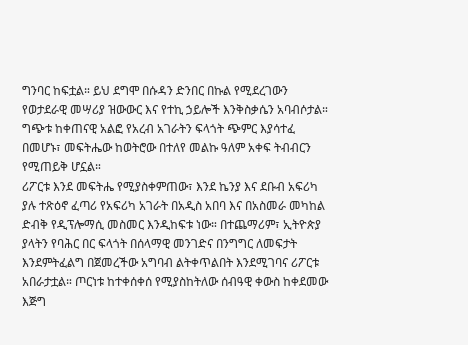ግንባር ከፍቷል። ይህ ደግሞ በሱዳን ድንበር በኩል የሚደረገውን የወታደራዊ መሣሪያ ዝውውር እና የተኪ ኃይሎች እንቅስቃሴን አባብሶታል። ግጭቱ ከቀጠናዊ አልፎ የአረብ አገራትን ፍላጎት ጭምር እያሳተፈ በመሆኑ፣ መፍትሔው ከወትሮው በተለየ መልኩ ዓለም አቀፍ ትብብርን የሚጠይቅ ሆኗል።
ሪፖርቱ እንደ መፍትሔ የሚያስቀምጠው፣ እንደ ኬንያ እና ደቡብ አፍሪካ ያሉ ተጽዕኖ ፈጣሪ የአፍሪካ አገራት በአዲስ አበባ እና በአስመራ መካከል ድብቅ የዲፕሎማሲ መስመር እንዲከፍቱ ነው። በተጨማሪም፣ ኢትዮጵያ ያላትን የባሕር በር ፍላጎት በሰላማዊ መንገድና በንግግር ለመፍታት እንደምትፈልግ በጀመረችው አግባብ ልትቀጥልበት እንደሚገባና ሪፖርቱ አበራታቷል። ጦርነቱ ከተቀሰቀሰ የሚያስከትለው ሰብዓዊ ቀውስ ከቀደመው እጅግ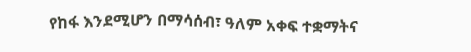የከፋ እንደሚሆን በማሳሰብ፣ ዓለም አቀፍ ተቋማትና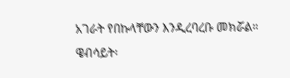አገራት የበኩላቸውን እንዲረባረቡ መክሯል።
ዌብሳይት፡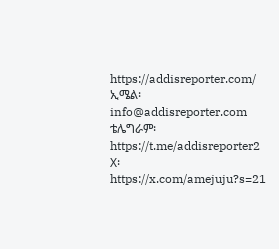https://addisreporter.com/
ኢሜል፡ info@addisreporter.com
ቴሌግራም፡ https://t.me/addisreporter2
X፡ https://x.com/amejuju?s=21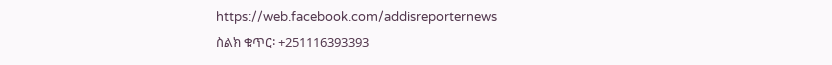https://web.facebook.com/addisreporternews
ስልክ ቁጥር፡ +251116393393